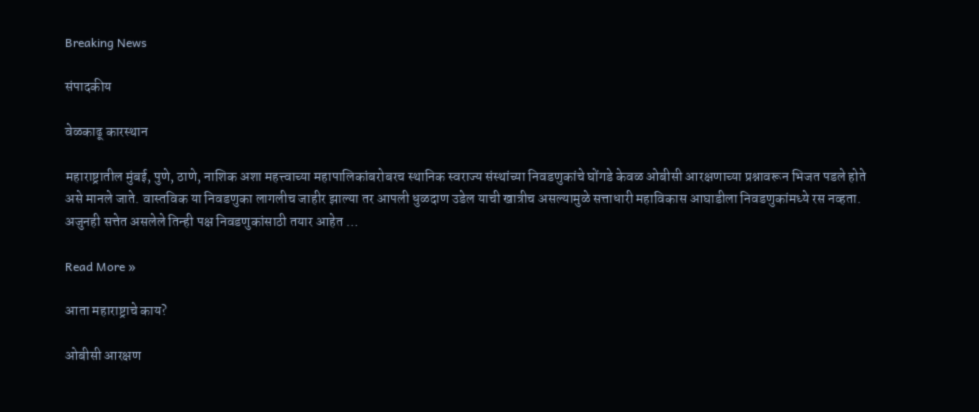Breaking News

संपादकीय

वेळकाढू कारस्थान

महाराष्ट्रातील मुंबई, पुणे, ठाणे, नाशिक अशा महत्त्वाच्या महापालिकांबरोबरच स्थानिक स्वराज्य संस्थांच्या निवडणुकांचे घोंगडे केवळ ओबीसी आरक्षणाच्या प्रश्नावरून भिजत पडले होते असे मानले जाते. वास्तविक या निवडणुका लागलीच जाहीर झाल्या तर आपली धुळदाण उडेल याची खात्रीच असल्यामुळे सत्ताधारी महाविकास आघाडीला निवडणुकांमध्ये रस नव्हता. अजुनही सत्तेत असलेले तिन्ही पक्ष निवडणुकांसाठी तयार आहेत …

Read More »

आता महाराष्ट्राचे काय?

ओबीसी आरक्षण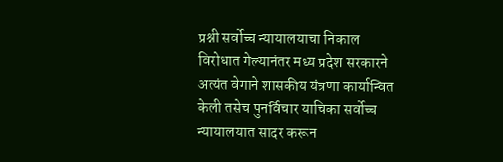प्रश्नी सर्वोच्च न्यायालयाचा निकाल विरोधात गेल्यानंतर मध्य प्रदेश सरकारने अत्यंत वेगाने शासकीय यंत्रणा कार्यान्वित केली तसेच पुनर्विचार याचिका सर्वोच्च न्यायालयात सादर करून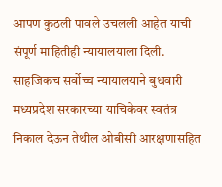आपण कुठली पावले उचलली आहेत याची संपूर्ण माहितीही न्यायालयाला दिली. साहजिकच सर्वोच्च न्यायालयाने बुधवारी मध्यप्रदेश सरकारच्या याचिकेवर स्वतंत्र निकाल देऊन तेथील ओबीसी आरक्षणासहित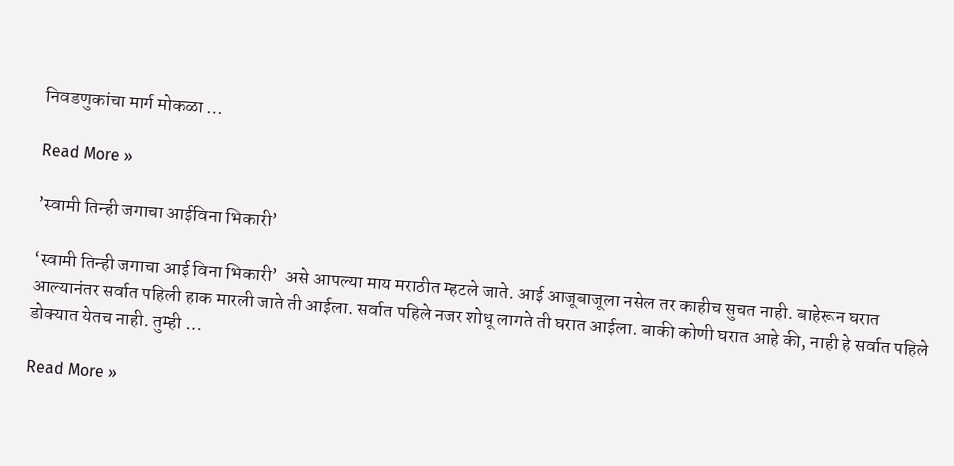निवडणुकांचा मार्ग मोकळा …

Read More »

’स्वामी तिन्ही जगाचा आईविना भिकारी’

‘स्वामी तिन्ही जगाचा आई विना भिकारी’  असे आपल्या माय मराठीत म्हटले जाते. आई आजूबाजूला नसेल तर काहीच सुचत नाही. बाहेरून घरात आल्यानंतर सर्वात पहिली हाक मारली जाते ती आईला. सर्वात पहिले नजर शोधू लागते ती घरात आईला. बाकी कोणी घरात आहे की, नाही हे सर्वात पहिले डोक्यात येतच नाही. तुम्ही …

Read More »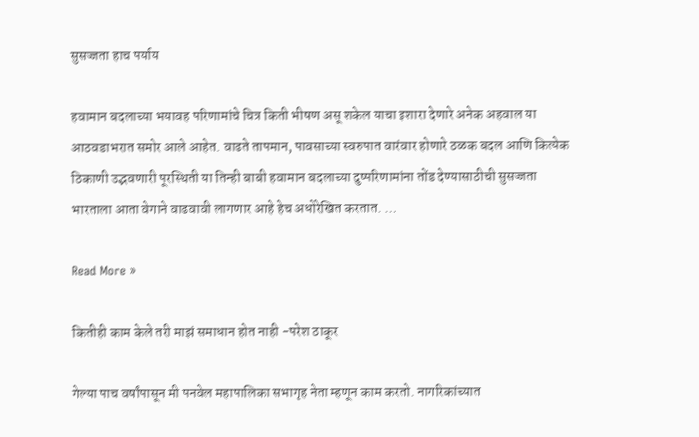सुसज्जता हाच पर्याय

हवामान बदलाच्या भयावह परिणामांचे चित्र किती भीषण असू शकेल याचा इशारा देणारे अनेक अहवाल या आठवडाभरात समोर आले आहेत. वाढते तापमान, पावसाच्या स्वरुपात वारंवार होणारे ठळक बदल आणि कित्येक ठिकाणी उद्भवणारी पूरस्थिती या तिन्ही बाबी हवामान बदलाच्या दुष्परिणामांना तोंड देण्यासाठीची सुसज्जता भारताला आता वेगाने वाढवावी लागणार आहे हेच अधोरेखित करतात. …

Read More »

कितीही काम केले तरी माझं समाधान होत नाही -परेश ठाकूर

गेल्या पाच वर्षांपासून मी पनवेल महापालिका सभागृह नेता म्हणून काम करतो. नागरिकांच्यात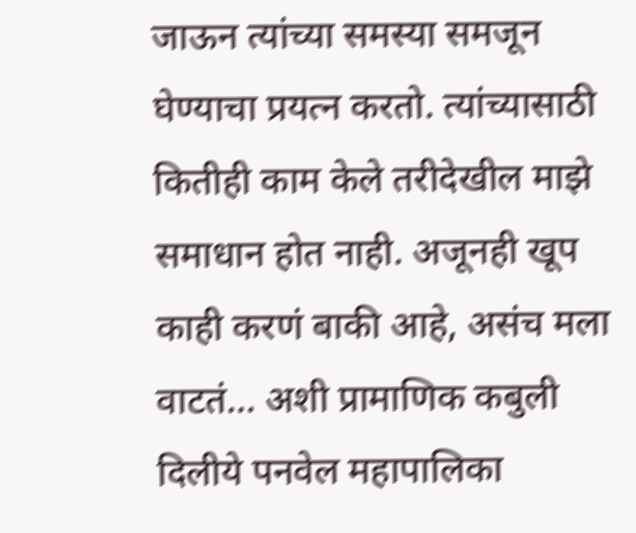जाऊन त्यांच्या समस्या समजून घेण्याचा प्रयत्न करतो. त्यांच्यासाठी कितीही काम केले तरीदेखील माझे समाधान होत नाही. अजूनही खूप काही करणं बाकी आहे, असंच मला वाटतं… अशी प्रामाणिक कबुली दिलीये पनवेल महापालिका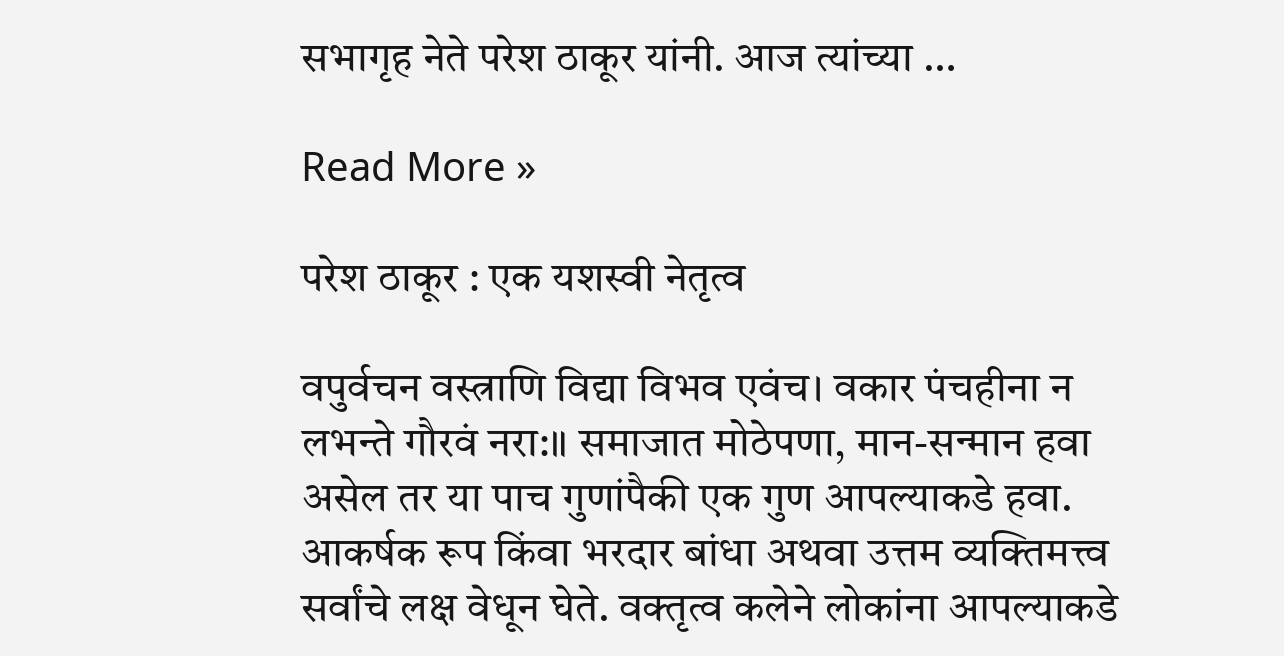सभागृह नेते परेश ठाकूर यांनी. आज त्यांच्या …

Read More »

परेश ठाकूर : एक यशस्वी नेतृत्व

वपुर्वचन वस्त्राणि विद्या विभव एवंच। वकार पंचहीना न लभन्ते गौरवं नरा:॥ समाजात मोठेपणा, मान-सन्मान हवा असेल तर या पाच गुणांपैकी एक गुण आपल्याकडे हवा. आकर्षक रूप किंवा भरदार बांधा अथवा उत्तम व्यक्तिमत्त्व सर्वांचे लक्ष वेधून घेते. वक्तृत्व कलेने लोकांना आपल्याकडे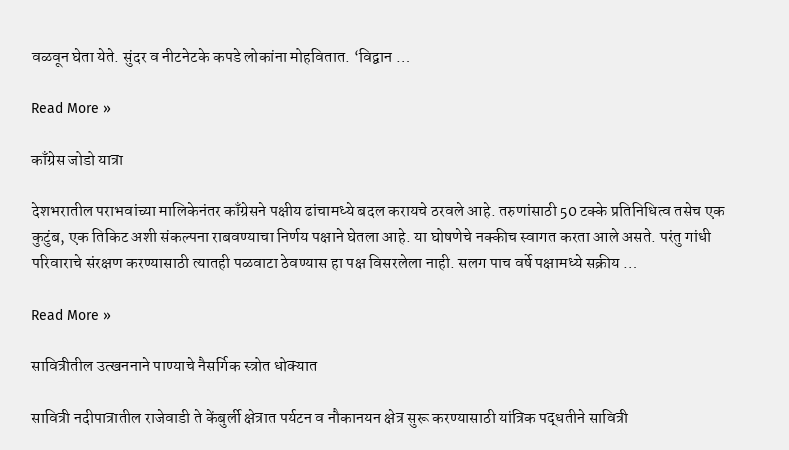वळवून घेता येते. सुंदर व नीटनेटके कपडे लोकांना मोहवितात. ‘विद्वान …

Read More »

काँग्रेस जोडो यात्रा

देशभरातील पराभवांच्या मालिकेनंतर काँग्रेसने पक्षीय ढांचामध्ये बदल करायचे ठरवले आहे. तरुणांसाठी 50 टक्के प्रतिनिधित्व तसेच एक कुटुंब, एक तिकिट अशी संकल्पना राबवण्याचा निर्णय पक्षाने घेतला आहे. या घोषणेचे नक्कीच स्वागत करता आले असते. परंतु गांधी परिवाराचे संरक्षण करण्यासाठी त्यातही पळवाटा ठेवण्यास हा पक्ष विसरलेला नाही. सलग पाच वर्षे पक्षामध्ये सक्रीय …

Read More »

सावित्रीतील उत्खननाने पाण्याचे नैसर्गिक स्त्रोत धोक्यात

सावित्री नदीपात्रातील राजेवाडी ते केंबुर्ली क्षेत्रात पर्यटन व नौकानयन क्षेत्र सुरू करण्यासाठी यांत्रिक पद्धतीने सावित्री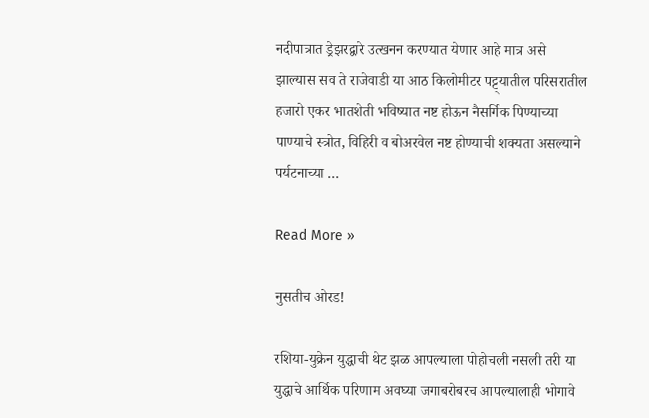नदीपात्रात ड्रेझरद्वारे उत्खनन करण्यात येणार आहे मात्र असे झाल्यास सव ते राजेवाडी या आठ किलोमीटर पट्ट्यातील परिसरातील हजारो एकर भातशेती भविष्यात नष्ट होऊन नैसर्गिक पिण्याच्या पाण्याचे स्त्रोत, विहिरी व बोअरवेल नष्ट होण्याची शक्यता असल्याने पर्यटनाच्या …

Read More »

नुसतीच ओरड!

रशिया-युक्रेन युद्धाची थेट झळ आपल्याला पोहोचली नसली तरी या युद्धाचे आर्थिक परिणाम अवघ्या जगाबरोबरच आपल्यालाही भोगावे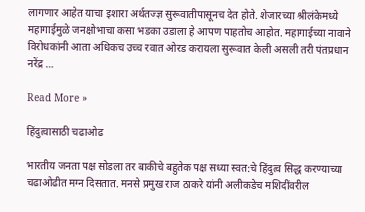लागणार आहेत याचा इशारा अर्थतज्ज्ञ सुरूवातीपासूनच देत होते. शेजारच्या श्रीलंकेमध्ये महागाईमुळे जनक्षोभाचा कसा भडका उडाला हे आपण पाहतोच आहोत. महागाईच्या नावाने विरोधकांनी आता अधिकच उच्च रवात ओरड करायला सुरूवात केली असली तरी पंतप्रधान नरेंद्र …

Read More »

हिंदुत्वासाठी चढाओढ

भारतीय जनता पक्ष सोडला तर बाकीचे बहुतेक पक्ष सध्या स्वत:चे हिंदुत्व सिद्ध करण्याच्या चढाओढीत मग्न दिसतात. मनसे प्रमुख राज ठाकरे यांनी अलीकडेच मशिदींवरील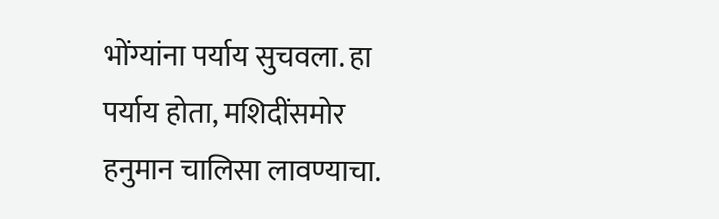भोंग्यांना पर्याय सुचवला. हा पर्याय होता, मशिदींसमोर हनुमान चालिसा लावण्याचा.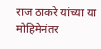राज ठाकरे यांच्या या मोहिमेनंतर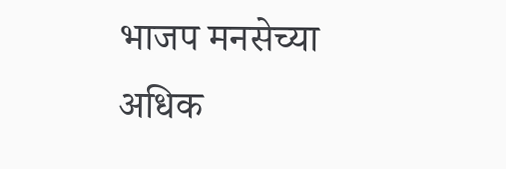भाजप मनसेच्या अधिक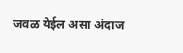जवळ येईल असा अंदाज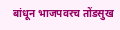बांधून भाजपवरच तोंडसुख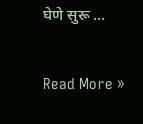घेणे सुरू …

Read More »